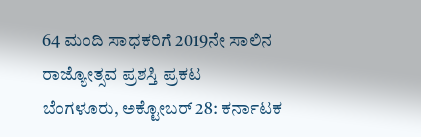64 ಮಂದಿ ಸಾಧಕರಿಗೆ 2019ನೇ ಸಾಲಿನ ರಾಜ್ಯೋತ್ಸವ ಪ್ರಶಸ್ತಿ ಪ್ರಕಟ
ಬೆಂಗಳೂರು, ಅಕ್ಟೋಬರ್ 28: ಕರ್ನಾಟಕ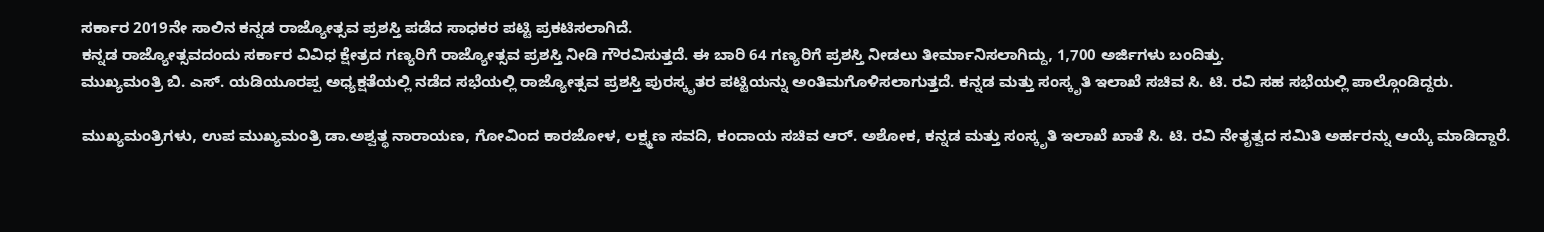ಸರ್ಕಾರ 2019ನೇ ಸಾಲಿನ ಕನ್ನಡ ರಾಜ್ಯೋತ್ಸವ ಪ್ರಶಸ್ತಿ ಪಡೆದ ಸಾಧಕರ ಪಟ್ಟಿ ಪ್ರಕಟಿಸಲಾಗಿದೆ.
ಕನ್ನಡ ರಾಜ್ಯೋತ್ಸವದಂದು ಸರ್ಕಾರ ವಿವಿಧ ಕ್ಷೇತ್ರದ ಗಣ್ಯರಿಗೆ ರಾಜ್ಯೋತ್ಸವ ಪ್ರಶಸ್ತಿ ನೀಡಿ ಗೌರವಿಸುತ್ತದೆ. ಈ ಬಾರಿ 64 ಗಣ್ಯರಿಗೆ ಪ್ರಶಸ್ತಿ ನೀಡಲು ತೀರ್ಮಾನಿಸಲಾಗಿದ್ದು, 1,700 ಅರ್ಜಿಗಳು ಬಂದಿತ್ತು.
ಮುಖ್ಯಮಂತ್ರಿ ಬಿ. ಎಸ್. ಯಡಿಯೂರಪ್ಪ ಅಧ್ಯಕ್ಷತೆಯಲ್ಲಿ ನಡೆದ ಸಭೆಯಲ್ಲಿ ರಾಜ್ಯೋತ್ಸವ ಪ್ರಶಸ್ತಿ ಪುರಸ್ಕೃತರ ಪಟ್ಟಿಯನ್ನು ಅಂತಿಮಗೊಳಿಸಲಾಗುತ್ತದೆ. ಕನ್ನಡ ಮತ್ತು ಸಂಸ್ಕೃತಿ ಇಲಾಖೆ ಸಚಿವ ಸಿ. ಟಿ. ರವಿ ಸಹ ಸಭೆಯಲ್ಲಿ ಪಾಲ್ಗೊಂಡಿದ್ದರು.

ಮುಖ್ಯಮಂತ್ರಿಗಳು, ಉಪ ಮುಖ್ಯಮಂತ್ರಿ ಡಾ.ಅಶ್ವತ್ಥ ನಾರಾಯಣ, ಗೋವಿಂದ ಕಾರಜೋಳ, ಲಕ್ಷ್ಮಣ ಸವದಿ, ಕಂದಾಯ ಸಚಿವ ಆರ್. ಅಶೋಕ, ಕನ್ನಡ ಮತ್ತು ಸಂಸ್ಕೃತಿ ಇಲಾಖೆ ಖಾತೆ ಸಿ. ಟಿ. ರವಿ ನೇತೃತ್ವದ ಸಮಿತಿ ಅರ್ಹರನ್ನು ಆಯ್ಕೆ ಮಾಡಿದ್ದಾರೆ.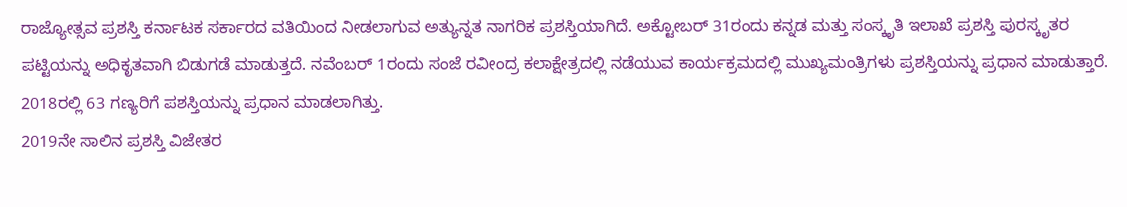ರಾಜ್ಯೋತ್ಸವ ಪ್ರಶಸ್ತಿ ಕರ್ನಾಟಕ ಸರ್ಕಾರದ ವತಿಯಿಂದ ನೀಡಲಾಗುವ ಅತ್ಯುನ್ನತ ನಾಗರಿಕ ಪ್ರಶಸ್ತಿಯಾಗಿದೆ. ಅಕ್ಟೋಬರ್ 31ರಂದು ಕನ್ನಡ ಮತ್ತು ಸಂಸ್ಕೃತಿ ಇಲಾಖೆ ಪ್ರಶಸ್ತಿ ಪುರಸ್ಕೃತರ ಪಟ್ಟಿಯನ್ನು ಅಧಿಕೃತವಾಗಿ ಬಿಡುಗಡೆ ಮಾಡುತ್ತದೆ. ನವೆಂಬರ್ 1ರಂದು ಸಂಜೆ ರವೀಂದ್ರ ಕಲಾಕ್ಷೇತ್ರದಲ್ಲಿ ನಡೆಯುವ ಕಾರ್ಯಕ್ರಮದಲ್ಲಿ ಮುಖ್ಯಮಂತ್ರಿಗಳು ಪ್ರಶಸ್ತಿಯನ್ನು ಪ್ರಧಾನ ಮಾಡುತ್ತಾರೆ. 2018ರಲ್ಲಿ 63 ಗಣ್ಯರಿಗೆ ಪಶಸ್ತಿಯನ್ನು ಪ್ರಧಾನ ಮಾಡಲಾಗಿತ್ತು.
2019ನೇ ಸಾಲಿನ ಪ್ರಶಸ್ತಿ ವಿಜೇತರ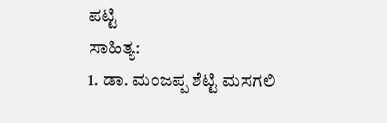ಪಟ್ಟಿ
ಸಾಹಿತ್ಯ:
1. ಡಾ. ಮಂಜಪ್ಪ ಶೆಟ್ಟಿ ಮಸಗಲಿ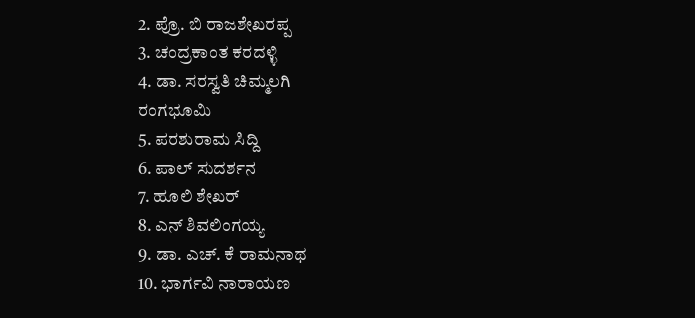2. ಪ್ರೊ. ಬಿ ರಾಜಶೇಖರಪ್ಪ
3. ಚಂದ್ರಕಾಂತ ಕರದಳ್ಳಿ
4. ಡಾ. ಸರಸ್ವತಿ ಚಿಮ್ಮಲಗಿ
ರಂಗಭೂಮಿ
5. ಪರಶುರಾಮ ಸಿದ್ದಿ
6. ಪಾಲ್ ಸುದರ್ಶನ
7. ಹೂಲಿ ಶೇಖರ್
8. ಎನ್ ಶಿವಲಿಂಗಯ್ಯ
9. ಡಾ. ಎಚ್. ಕೆ ರಾಮನಾಥ
10. ಭಾರ್ಗವಿ ನಾರಾಯಣ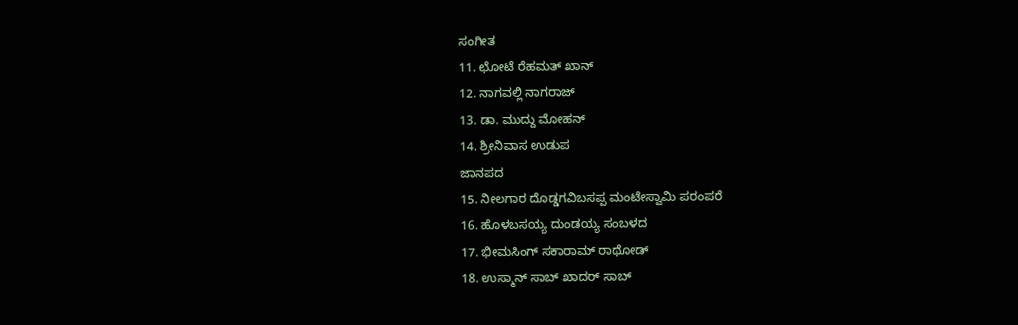ಸಂಗೀತ
11. ಛೋಟೆ ರೆಹಮತ್ ಖಾನ್
12. ನಾಗವಲ್ಲಿ ನಾಗರಾಜ್
13. ಡಾ. ಮುದ್ದು ಮೋಹನ್
14. ಶ್ರೀನಿವಾಸ ಉಡುಪ
ಜಾನಪದ
15. ನೀಲಗಾರ ದೊಡ್ಡಗವಿಬಸಪ್ಪ ಮಂಟೇಸ್ವಾಮಿ ಪರಂಪರೆ
16. ಹೊಳಬಸಯ್ಯ ದುಂಡಯ್ಯ ಸಂಬಳದ
17. ಭೀಮಸಿಂಗ್ ಸಕಾರಾಮ್ ರಾಥೋಡ್
18. ಉಸ್ಮಾನ್ ಸಾಬ್ ಖಾದರ್ ಸಾಬ್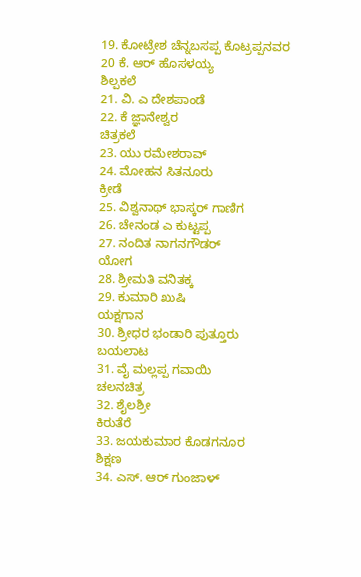19. ಕೋಟ್ರೇಶ ಚೆನ್ನಬಸಪ್ಪ ಕೊಟ್ರಪ್ಪನವರ
20 ಕೆ. ಆರ್ ಹೊಸಳಯ್ಯ
ಶಿಲ್ಪಕಲೆ
21. ವಿ. ಎ ದೇಶಪಾಂಡೆ
22. ಕೆ ಜ್ಞಾನೇಶ್ವರ
ಚಿತ್ರಕಲೆ
23. ಯು ರಮೇಶರಾವ್
24. ಮೋಹನ ಸಿತನೂರು
ಕ್ರೀಡೆ
25. ವಿಶ್ವನಾಥ್ ಭಾಸ್ಕರ್ ಗಾಣಿಗ
26. ಚೇನಂಡ ಎ ಕುಟ್ಟಪ್ಪ
27. ನಂದಿತ ನಾಗನಗೌಡರ್
ಯೋಗ
28. ಶ್ರೀಮತಿ ವನಿತಕ್ಕ
29. ಕುಮಾರಿ ಖುಷಿ
ಯಕ್ಷಗಾನ
30. ಶ್ರೀಧರ ಭಂಡಾರಿ ಪುತ್ತೂರು
ಬಯಲಾಟ
31. ವೈ ಮಲ್ಲಪ್ಪ ಗವಾಯಿ
ಚಲನಚಿತ್ರ
32. ಶೈಲಶ್ರೀ
ಕಿರುತೆರೆ
33. ಜಯಕುಮಾರ ಕೊಡಗನೂರ
ಶಿಕ್ಷಣ
34. ಎಸ್. ಆರ್ ಗುಂಜಾಳ್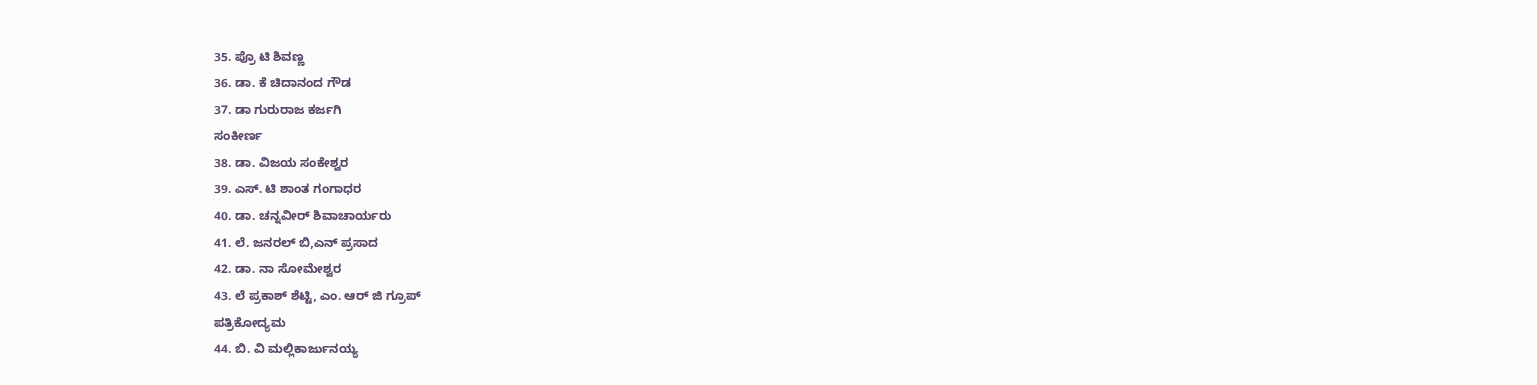35. ಪ್ರೊ ಟಿ ಶಿವಣ್ಣ
36. ಡಾ. ಕೆ ಚಿದಾನಂದ ಗೌಡ
37. ಡಾ ಗುರುರಾಜ ಕರ್ಜಗಿ
ಸಂಕೀರ್ಣ
38. ಡಾ. ವಿಜಯ ಸಂಕೇಶ್ವರ
39. ಎಸ್. ಟಿ ಶಾಂತ ಗಂಗಾಧರ
40. ಡಾ. ಚನ್ನವೀರ್ ಶಿವಾಚಾರ್ಯರು
41. ಲೆ. ಜನರಲ್ ಬಿ,ಎನ್ ಪ್ರಸಾದ
42. ಡಾ. ನಾ ಸೋಮೇಶ್ವರ
43. ಲೆ ಪ್ರಕಾಶ್ ಶೆಟ್ಟಿ, ಎಂ. ಆರ್ ಜಿ ಗ್ರೂಪ್
ಪತ್ರಿಕೋದ್ಯಮ
44. ಬಿ. ವಿ ಮಲ್ಲಿಕಾರ್ಜುನಯ್ಯ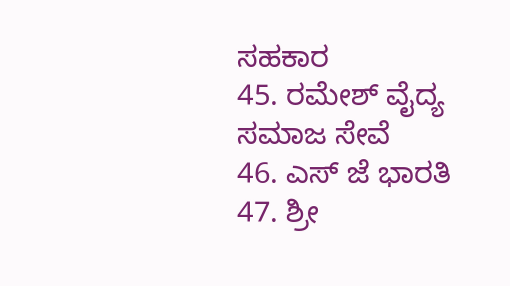ಸಹಕಾರ
45. ರಮೇಶ್ ವೈದ್ಯ
ಸಮಾಜ ಸೇವೆ
46. ಎಸ್ ಜೆ ಭಾರತಿ
47. ಶ್ರೀ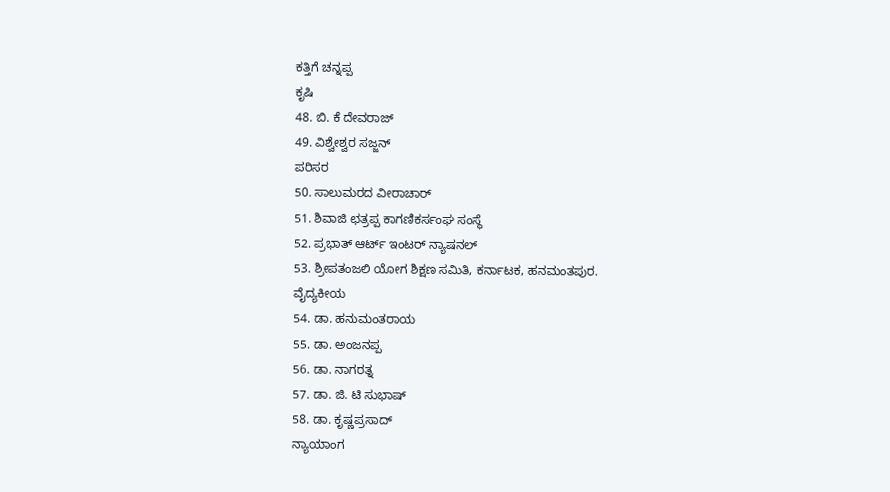ಕತ್ತಿಗೆ ಚನ್ನಪ್ಪ
ಕೃಷಿ
48. ಬಿ. ಕೆ ದೇವರಾಜ್
49. ವಿಶ್ವೇಶ್ವರ ಸಜ್ಜನ್
ಪರಿಸರ
50. ಸಾಲುಮರದ ವೀರಾಚಾರ್
51. ಶಿವಾಜಿ ಛತ್ರಪ್ಪ ಕಾಗಣಿಕರ್ಸಂಘ ಸಂಸ್ಥೆ
52. ಪ್ರಭಾತ್ ಆರ್ಟ್ ಇಂಟರ್ ನ್ಯಾಷನಲ್
53. ಶ್ರೀಪತಂಜಲಿ ಯೋಗ ಶಿಕ್ಷಣ ಸಮಿತಿ, ಕರ್ನಾಟಕ, ಹನಮಂತಪುರ.
ವೈದ್ಯಕೀಯ
54. ಡಾ. ಹನುಮಂತರಾಯ
55. ಡಾ. ಅಂಜನಪ್ಪ
56. ಡಾ. ನಾಗರತ್ನ
57. ಡಾ. ಜಿ. ಟಿ ಸುಭಾಷ್
58. ಡಾ. ಕೃಷ್ಣಪ್ರಸಾದ್
ನ್ಯಾಯಾಂಗ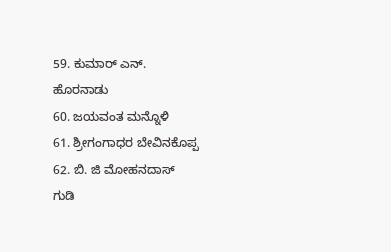59. ಕುಮಾರ್ ಎನ್.
ಹೊರನಾಡು
60. ಜಯವಂತ ಮನ್ನೊಳಿ
61. ಶ್ರೀಗಂಗಾಧರ ಬೇವಿನಕೊಪ್ಪ
62. ಬಿ. ಜಿ ಮೋಹನದಾಸ್
ಗುಡಿ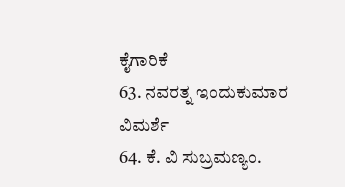ಕೈಗಾರಿಕೆ
63. ನವರತ್ನ ಇಂದುಕುಮಾರ
ವಿಮರ್ಶೆ
64. ಕೆ. ವಿ ಸುಬ್ರಮಣ್ಯಂ.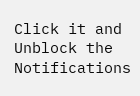Click it and Unblock the Notifications